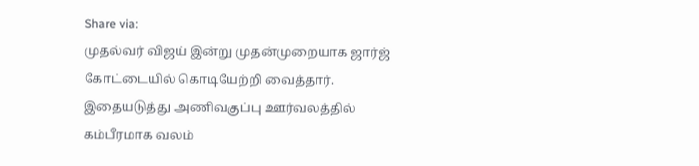Share via:
முதல்வர் விஜய் இன்று முதன்முறையாக ஜார்ஜ் கோட்டையில் கொடியேற்றி வைத்தார். இதையடுத்து அணிவகுப்பு ஊர்வலத்தில் கம்பீரமாக வலம்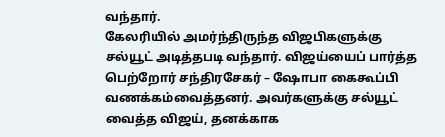வந்தார்.
கேலரியில் அமர்ந்திருந்த விஜபிகளுக்கு சல்யூட் அடித்தபடி வந்தார். விஜய்யைப் பார்த்த பெற்றோர் சந்திரசேகர் – ஷோபா கைகூப்பி வணக்கம்வைத்தனர். அவர்களுக்கு சல்யூட் வைத்த விஜய், தனக்காக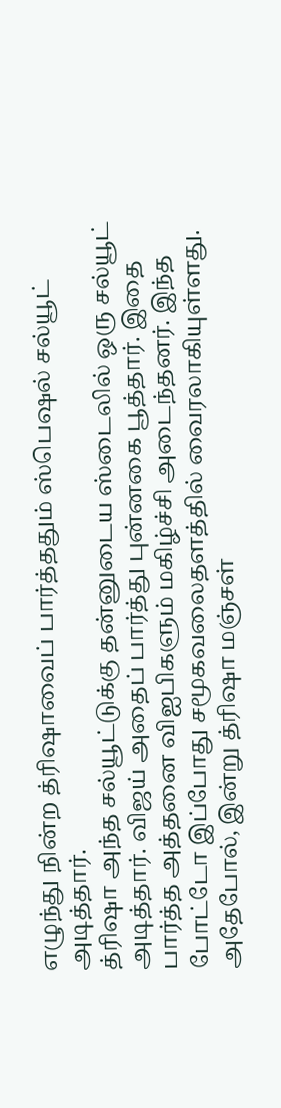எழுந்து நின்ற த்ரிஷாவைப் பார்த்ததும் ஸ்பெஷல் சல்யூட் அடித்தார்.
த்ரிஷா அந்த சல்யூட்டுக்கு தன்னுடைய ஸ்டைலில் ஒரு சல்யூட் அடித்தார். விஜய் அதைப் பார்த்து புன்னகை பூத்தார். இதை பார்த்த அத்தனை விஐபிகளும் மகிழ்ச்சி அடைந்தனர். இந்த போட்டோ இப்போது சமூகவலைதளத்தில் வைரலாகியுள்ளது.
அதேபோல், இன்று த்ரிஷா மஞ்சள்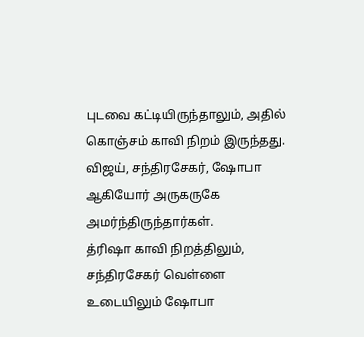புடவை கட்டியிருந்தாலும், அதில் கொஞ்சம் காவி நிறம் இருந்தது. விஜய், சந்திரசேகர், ஷோபா ஆகியோர் அருகருகே அமர்ந்திருந்தார்கள்.
த்ரிஷா காவி நிறத்திலும், சந்திரசேகர் வெள்ளை உடையிலும் ஷோபா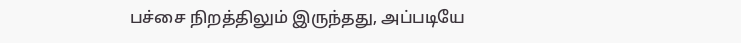பச்சை நிறத்திலும் இருந்தது, அப்படியே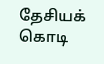தேசியக் கொடி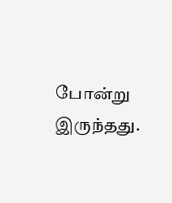போன்று இருந்தது.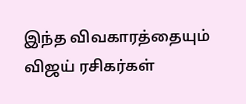இந்த விவகாரத்தையும் விஜய் ரசிகர்கள்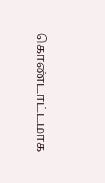கொண்டாட்டமாக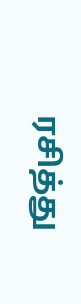ரசித்து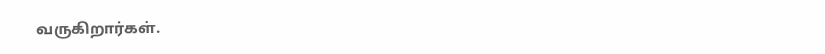வருகிறார்கள்.